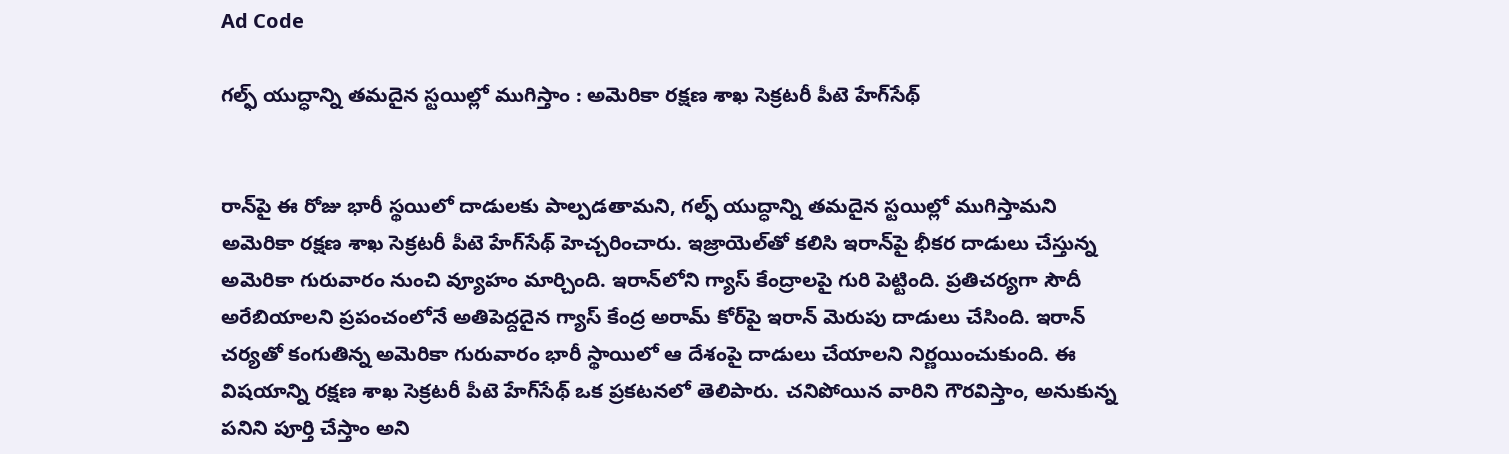Ad Code

గల్ఫ్‌ యుద్ధాన్ని తమదైన స్టయిల్లో ముగిస్తాం : అమెరికా రక్షణ శాఖ సెక్రటరీ పీటె హేగ్‌సేథ్


రాన్‌పై ఈ రోజు భారీ స్థయిలో దాడులకు పాల్పడతామని, గల్ఫ్‌ యుద్ధాన్ని తమదైన స్టయిల్లో ముగిస్తామని అమెరికా రక్షణ శాఖ సెక్రటరీ పీటె హేగ్‌సేథ్ హెచ్చరించారు. ఇజ్రాయెల్‌తో కలిసి ఇరాన్‌పై భీకర దాడులు చేస్తున్న అమెరికా గురువారం నుంచి వ్యూహం మార్చింది. ఇరాన్‌లోని గ్యాస్ కేంద్రాలపై గురి పెట్టింది. ప్రతిచర్యగా సౌదీ అరేబియాలని ప్రపంచంలోనే అతిపెద్దదైన గ్యాస్ కేంద్ర అరామ్ కోర్‌పై ఇరాన్ మెరుపు దాడులు చేసింది. ఇరాన్ చర్యతో కంగుతిన్న అమెరికా గురువారం భారీ స్థాయిలో ఆ దేశంపై దాడులు చేయాలని నిర్ణయించుకుంది. ఈ విషయాన్ని రక్షణ శాఖ సెక్రటరీ పీటె హేగ్‌సేథ్ ఒక ప్రకటనలో తెలిపారు. చనిపోయిన వారిని గౌరవిస్తాం, అనుకున్న పనిని పూర్తి చేస్తాం అని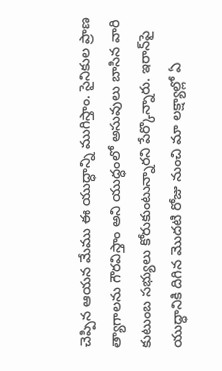చెప్పిన ఆయన మేము ఈ యుద్ధాన్ని ముగిస్తాం. సైనికుల ప్రాణ త్యాగాలను గౌరవిస్తాం అని యుద్ధంలో అసువులు బాసిన వారి కుటుంబ సభ్యులు కోరుకుంటున్నారని పేర్కొన్నారు. ఇరాన్‌పై యుద్ధానికి దిగిన మొదటి రోజు నుంచి మా లక్ష్యాల్లో ఏ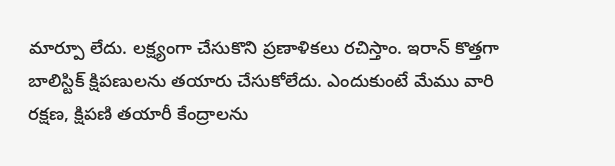మార్పూ లేదు. లక్ష్యంగా చేసుకొని ప్రణాళికలు రచిస్తాం. ఇరాన్‌ కొత్తగా బాలిస్టిక్ క్షిపణులను తయారు చేసుకోలేదు. ఎందుకుంటే మేము వారి రక్షణ, క్షిపణి తయారీ కేంద్రాలను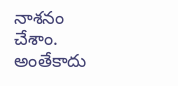నాశనం చేశాం. అంతేకాదు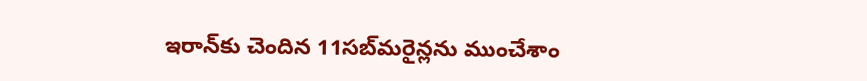ఇరాన్‌కు చెందిన 11సబ్‌మరైన్లను ముంచేశాం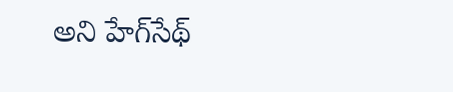అని హేగ్‌సేథ్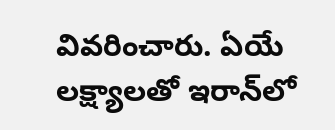వివరించారు. ఏయే లక్ష్యాలతో ఇరాన్‌లో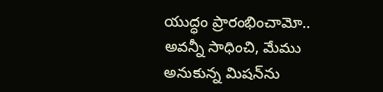యుద్ధం ప్రారంభించామో.. అవన్నీ సాధించి, మేము అనుకున్న మిషన్‌ను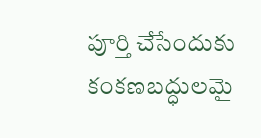పూర్తి చేసేందుకు కంకణబద్ధులమై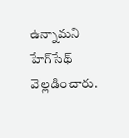ఉన్నామని హేగ్‌సేథ్‌ వెల్లడించారు.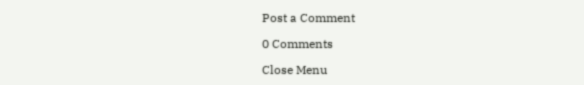Post a Comment

0 Comments

Close Menu